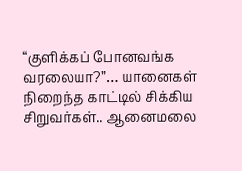“குளிக்கப் போனவங்க வரலையா?”… யானைகள் நிறைந்த காட்டில் சிக்கிய சிறுவர்கள்.. ஆனைமலை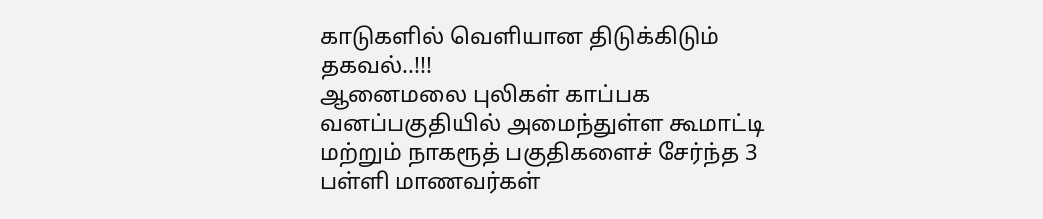காடுகளில் வெளியான திடுக்கிடும் தகவல்..!!!
ஆனைமலை புலிகள் காப்பக வனப்பகுதியில் அமைந்துள்ள கூமாட்டி மற்றும் நாகரூத் பகுதிகளைச் சேர்ந்த 3 பள்ளி மாணவர்கள்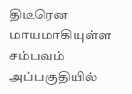திடீரென மாயமாகியுள்ள சம்பவம் அப்பகுதியில்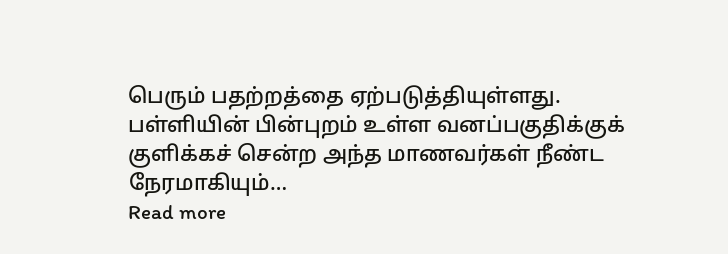பெரும் பதற்றத்தை ஏற்படுத்தியுள்ளது. பள்ளியின் பின்புறம் உள்ள வனப்பகுதிக்குக் குளிக்கச் சென்ற அந்த மாணவர்கள் நீண்ட நேரமாகியும்…
Read more